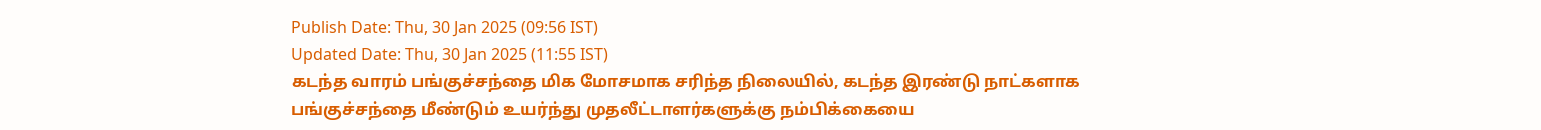Publish Date: Thu, 30 Jan 2025 (09:56 IST)
Updated Date: Thu, 30 Jan 2025 (11:55 IST)
கடந்த வாரம் பங்குச்சந்தை மிக மோசமாக சரிந்த நிலையில், கடந்த இரண்டு நாட்களாக பங்குச்சந்தை மீண்டும் உயர்ந்து முதலீட்டாளர்களுக்கு நம்பிக்கையை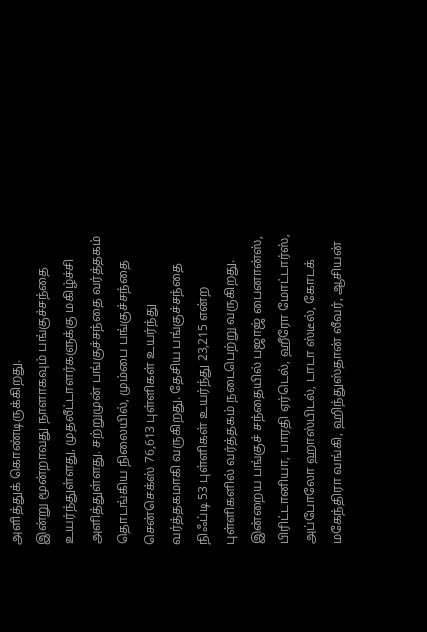அளித்துக் கொண்டிருக்கிறது.
இன்று மூன்றாவது நாளாகவும் பங்குச்சந்தை உயர்ந்துள்ளது, முதலீட்டாளர்களுக்கு மகிழ்ச்சி அளித்துள்ளது. சற்றுமுன் பங்குச்சந்தை வர்த்தகம் தொடங்கிய நிலையில், மும்பை பங்குச்சந்தை சென்செக்ஸ் 76,613 புள்ளிகள் உயர்ந்து வர்த்தகமாகி வருகிறது. தேசிய பங்குச்சந்தை நிஃப்டி 53 புள்ளிகள் உயர்ந்து 23,215 என்ற புள்ளிகளில் வர்த்தகம் நடைபெற்று வருகிறது.
இன்றைய பங்குச் சந்தையில் பஜாஜ் பைனான்ஸ், பிரிட்டானியா, பாரதி ஏர்டெல், ஹீரோ மோட்டார்ஸ், அப்போலோ ஹாஸ்பிடல், டாடா ஸ்டீல், கோடக் மகேந்திரா வங்கி, ஹிந்துஸ்தான் லீவர், ஆசியன்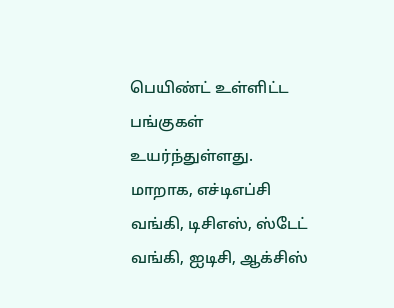பெயிண்ட் உள்ளிட்ட பங்குகள் உயர்ந்துள்ளது.
மாறாக, எச்டிஎப்சி வங்கி, டிசிஎஸ், ஸ்டேட் வங்கி, ஐடிசி, ஆக்சிஸ்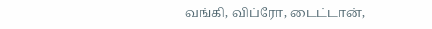வங்கி, விப்ரோ, டைட்டான்,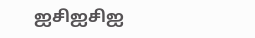ஐசிஐசிஐ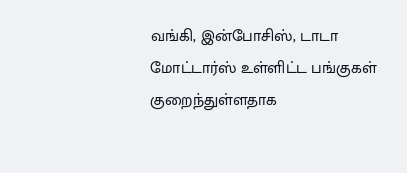வங்கி, இன்போசிஸ், டாடா மோட்டார்ஸ் உள்ளிட்ட பங்குகள் குறைந்துள்ளதாக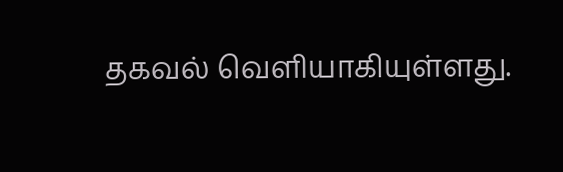தகவல் வெளியாகியுள்ளது.